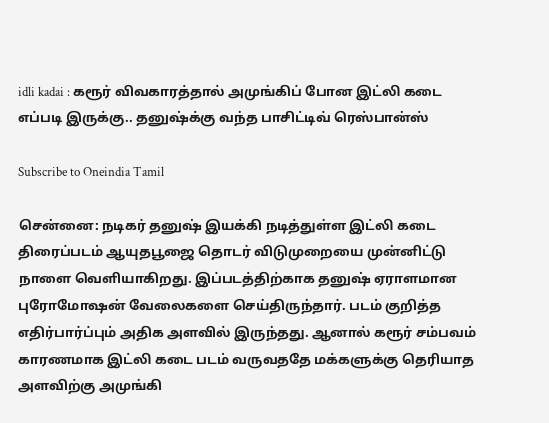idli kadai : கரூர் விவகாரத்தால் அமுங்கிப் போன இட்லி கடை எப்படி இருக்கு.. தனுஷ்க்கு வந்த பாசிட்டிவ் ரெஸ்பான்ஸ்

Subscribe to Oneindia Tamil

சென்னை: நடிகர் தனுஷ் இயக்கி நடித்துள்ள இட்லி கடை திரைப்படம் ஆயுதபூஜை தொடர் விடுமுறையை முன்னிட்டு நாளை வெளியாகிறது. இப்படத்திற்காக தனுஷ் ஏராளமான புரோமோஷன் வேலைகளை செய்திருந்தார். படம் குறித்த எதிர்பார்ப்பும் அதிக அளவில் இருந்தது. ஆனால் கரூர் சம்பவம் காரணமாக இட்லி கடை படம் வருவததே மக்களுக்கு தெரியாத அளவிற்கு அமுங்கி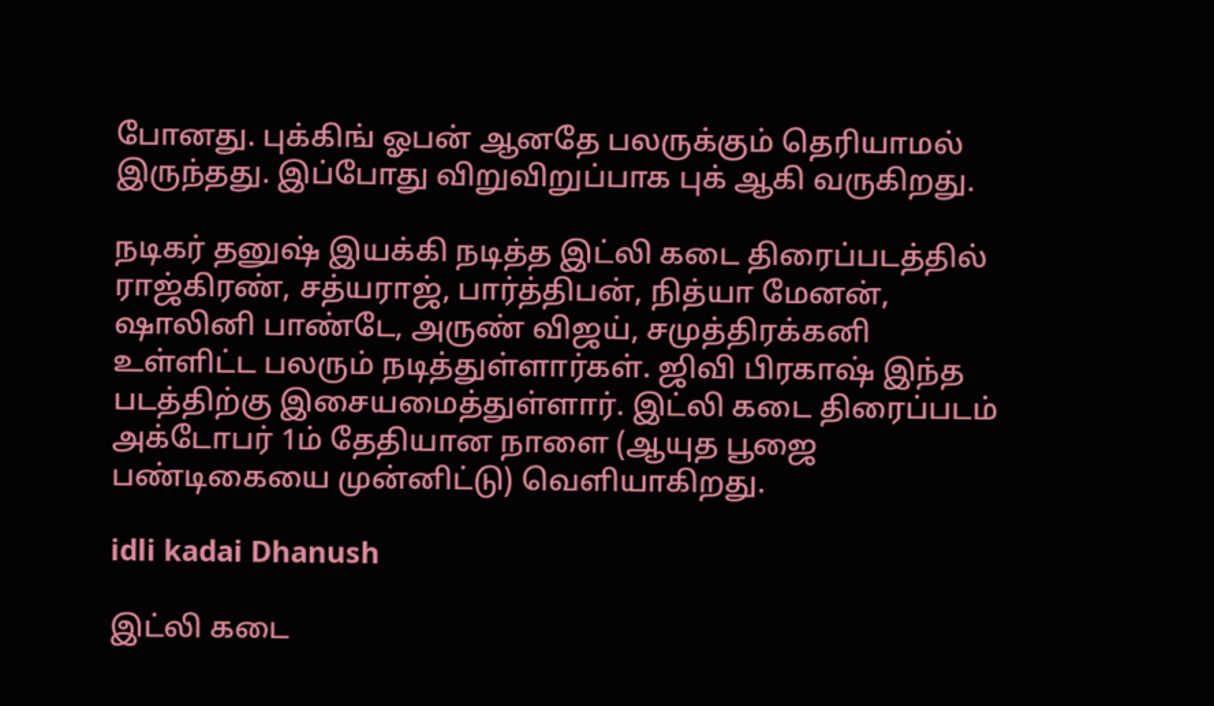போனது. புக்கிங் ஓபன் ஆனதே பலருக்கும் தெரியாமல் இருந்தது. இப்போது விறுவிறுப்பாக புக் ஆகி வருகிறது.

நடிகர் தனுஷ் இயக்கி நடித்த இட்லி கடை திரைப்படத்தில் ராஜ்கிரண், சத்யராஜ், பார்த்திபன், நித்யா மேனன், ஷாலினி பாண்டே, அருண் விஜய், சமுத்திரக்கனி உள்ளிட்ட பலரும் நடித்துள்ளார்கள். ஜிவி பிரகாஷ் இந்த படத்திற்கு இசையமைத்துள்ளார். இட்லி கடை திரைப்படம் அக்டோபர் 1ம் தேதியான நாளை (ஆயுத பூஜை பண்டிகையை முன்னிட்டு) வெளியாகிறது.

idli kadai Dhanush

இட்லி கடை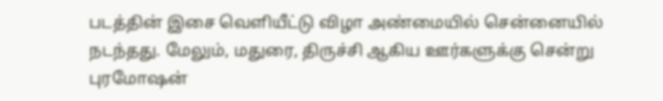படத்தின் இசை வெளியீட்டு விழா அண்மையில் சென்னையில் நடந்தது. மேலும், மதுரை, திருச்சி ஆகிய ஊர்களுக்கு சென்று புரமோஷன்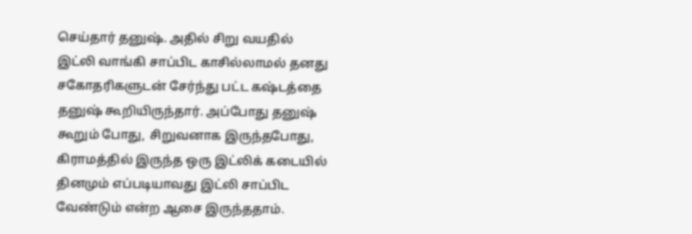செய்தார் தனுஷ். அதில் சிறு வயதில் இட்லி வாங்கி சாப்பிட காசில்லாமல் தனது சகோதரிகளுடன் சேர்ந்து பட்ட கஷ்டத்தை தனுஷ் கூறியிருந்தார். அப்போது தனுஷ் கூறும் போது, சிறுவனாக இருந்தபோது, கிராமத்தில் இருந்த ஒரு இட்லிக் கடையில் தினமும் எப்படியாவது இட்லி சாப்பிட வேண்டும் என்ற ஆசை இருந்ததாம்.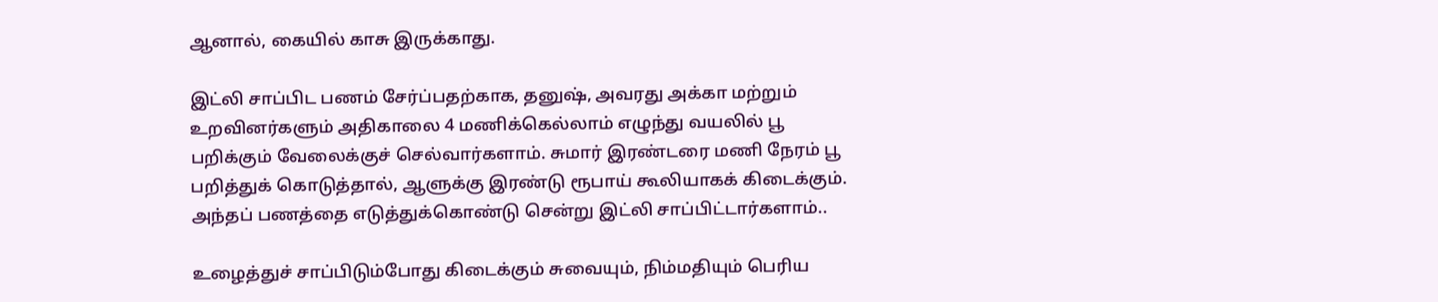ஆனால், கையில் காசு இருக்காது.

இட்லி சாப்பிட பணம் சேர்ப்பதற்காக, தனுஷ், அவரது அக்கா மற்றும் உறவினர்களும் அதிகாலை 4 மணிக்கெல்லாம் எழுந்து வயலில் பூ பறிக்கும் வேலைக்குச் செல்வார்களாம். சுமார் இரண்டரை மணி நேரம் பூ பறித்துக் கொடுத்தால், ஆளுக்கு இரண்டு ரூபாய் கூலியாகக் கிடைக்கும். அந்தப் பணத்தை எடுத்துக்கொண்டு சென்று இட்லி சாப்பிட்டார்களாம்..

உழைத்துச் சாப்பிடும்போது கிடைக்கும் சுவையும், நிம்மதியும் பெரிய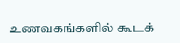உணவகங்களில் கூடக்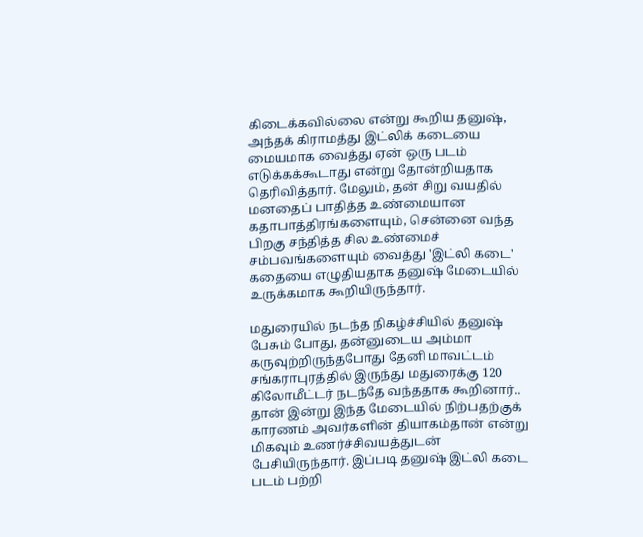கிடைக்கவில்லை என்று கூறிய தனுஷ், அந்தக் கிராமத்து இட்லிக் கடையை மையமாக வைத்து ஏன் ஒரு படம் எடுக்கக்கூடாது என்று தோன்றியதாக தெரிவித்தார். மேலும், தன் சிறு வயதில் மனதைப் பாதித்த உண்மையான கதாபாத்திரங்களையும், சென்னை வந்த பிறகு சந்தித்த சில உண்மைச் சம்பவங்களையும் வைத்து 'இட்லி கடை' கதையை எழுதியதாக தனுஷ் மேடையில் உருக்கமாக கூறியிருந்தார்.

மதுரையில் நடந்த நிகழ்ச்சியில் தனுஷ் பேசும் போது, தன்னுடைய அம்மா கருவுற்றிருந்தபோது தேனி மாவட்டம் சங்கராபுரத்தில் இருந்து மதுரைக்கு 120 கிலோமீட்டர் நடந்தே வந்ததாக கூறினார்.. தான் இன்று இந்த மேடையில் நிற்பதற்குக் காரணம் அவர்களின் தியாகம்தான் என்று மிகவும் உணர்ச்சிவயத்துடன் பேசியிருந்தார். இப்படி தனுஷ் இட்லி கடை படம் பற்றி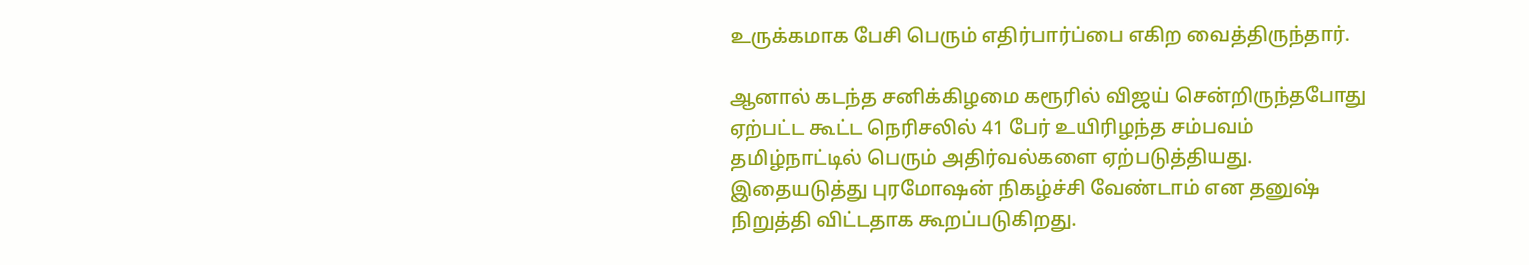உருக்கமாக பேசி பெரும் எதிர்பார்ப்பை எகிற வைத்திருந்தார்.

ஆனால் கடந்த சனிக்கிழமை கரூரில் விஜய் சென்றிருந்தபோது ஏற்பட்ட கூட்ட நெரிசலில் 41 பேர் உயிரிழந்த சம்பவம் தமிழ்நாட்டில் பெரும் அதிர்வல்களை ஏற்படுத்தியது. இதையடுத்து புரமோஷன் நிகழ்ச்சி வேண்டாம் என தனுஷ் நிறுத்தி விட்டதாக கூறப்படுகிறது.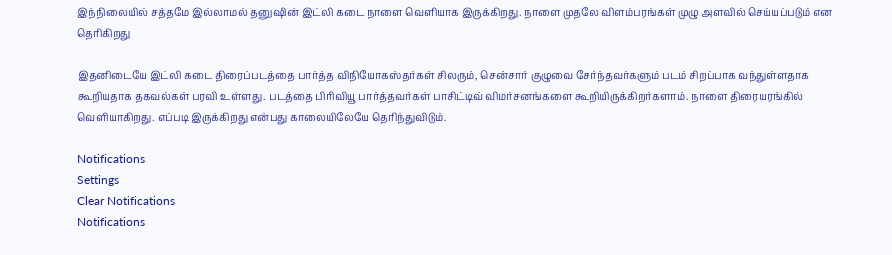இந்நிலையில் சத்தமே இல்லாமல் தனுஷின் இட்லி கடை நாளை வெளியாக இருக்கிறது. நாளை முதலே விளம்பரங்கள் முழு அளவில் செய்யப்படும் என தெரிகிறது

இதனிடையே இட்லி கடை திரைப்படத்தை பார்த்த விநியோகஸ்தர்கள் சிலரும், சென்சார் குழுவை சேர்ந்தவர்களும் படம் சிறப்பாக வந்துள்ளதாக கூறியதாக தகவல்கள் பரவி உள்ளது. படத்தை பிரிவியூ பார்த்தவர்கள் பாசிட்டிவ் விமர்சனங்களை கூறியிருக்கிறர்களாம். நாளை திரையரங்கில் வெளியாகிறது. எப்படி இருக்கிறது என்பது காலையிலேயே தெரிந்துவிடும்.

Notifications
Settings
Clear Notifications
Notifications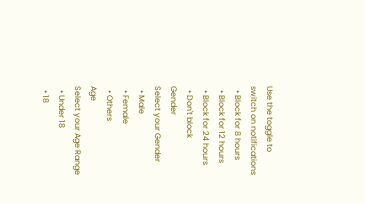Use the toggle to switch on notifications
  • Block for 8 hours
  • Block for 12 hours
  • Block for 24 hours
  • Don't block
Gender
Select your Gender
  • Male
  • Female
  • Others
Age
Select your Age Range
  • Under 18
  • 18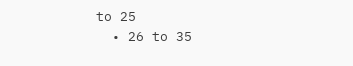to 25
  • 26 to 35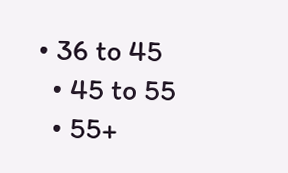• 36 to 45
  • 45 to 55
  • 55+